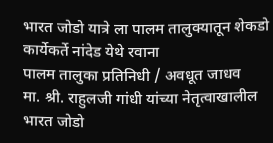भारत जोडो यात्रे ला पालम तालुक्यातून शेकडो कार्येकर्ते नांदेड येथे रवाना
पालम तालुका प्रतिनिधी / अवधूत जाधव
मा. श्री. राहुलजी गांधी यांच्या नेतृत्वाखालील भारत जोडो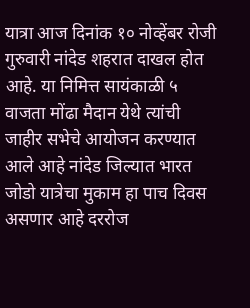यात्रा आज दिनांक १० नोव्हेंबर रोजी गुरुवारी नांदेड शहरात दाखल होत आहे. या निमित्त सायंकाळी ५ वाजता मोंढा मैदान येथे त्यांची जाहीर सभेचे आयोजन करण्यात आले आहे नांदेड जिल्यात भारत जोडो यात्रेचा मुकाम हा पाच दिवस असणार आहे दररोज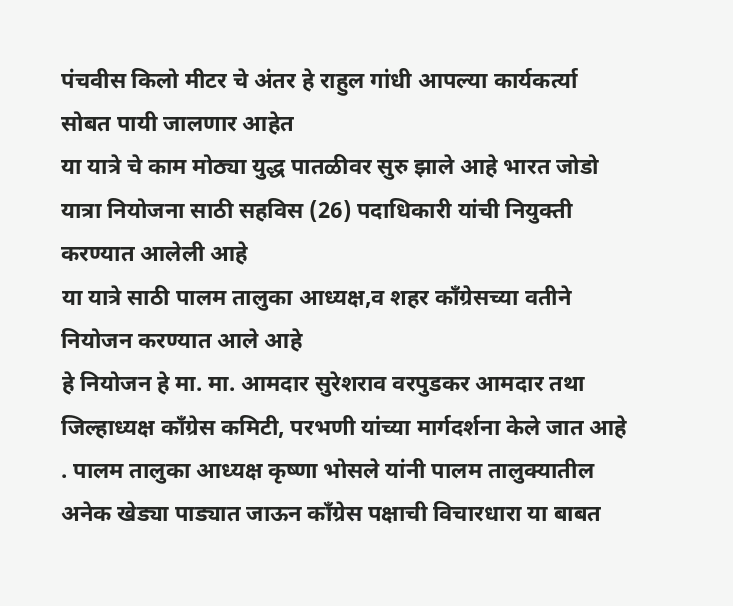पंचवीस किलो मीटर चे अंतर हे राहुल गांधी आपल्या कार्यकर्त्या सोबत पायी जालणार आहेत
या यात्रे चे काम मोठ्या युद्ध पातळीवर सुरु झाले आहे भारत जोडो यात्रा नियोजना साठी सहविस (26) पदाधिकारी यांची नियुक्ती करण्यात आलेली आहे
या यात्रे साठी पालम तालुका आध्यक्ष,व शहर कॉंग्रेसच्या वतीने नियोजन करण्यात आले आहे
हे नियोजन हे मा. मा. आमदार सुरेशराव वरपुडकर आमदार तथा जिल्हाध्यक्ष कॉंग्रेस कमिटी, परभणी यांच्या मार्गदर्शना केले जात आहे
. पालम तालुका आध्यक्ष कृष्णा भोसले यांनी पालम तालुक्यातील अनेक खेड्या पाड्यात जाऊन कॉंग्रेस पक्षाची विचारधारा या बाबत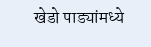खेडो पाड्यांमध्ये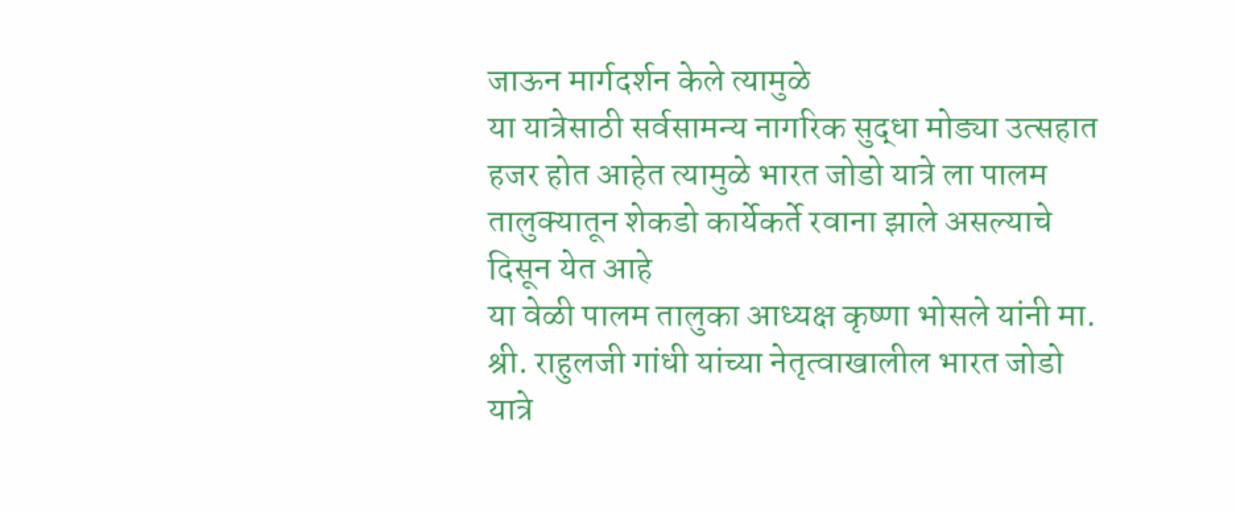जाऊन मार्गदर्शन केले त्यामुळे
या यात्रेसाठी सर्वसामन्य नागरिक सुद्धा मोड्या उत्सहात हजर होत आहेत त्यामुळे भारत जोडो यात्रे ला पालम तालुक्यातून शेकडो कार्येकर्ते रवाना झाले असल्याचे दिसून येत आहे
या वेळी पालम तालुका आध्यक्ष कृष्णा भोसले यांनी मा. श्री. राहुलजी गांधी यांच्या नेतृत्वाखालील भारत जोडो यात्रे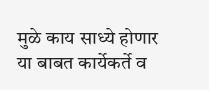मुळे काय साध्ये होणार या बाबत कार्येकर्ते व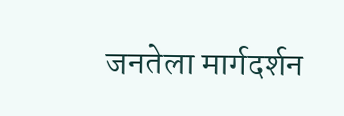जनतेला मार्गदर्शन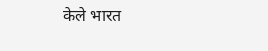केले भारत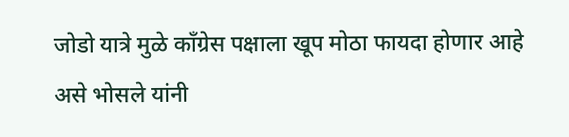जोडो यात्रे मुळे कॉंग्रेस पक्षाला खूप मोठा फायदा होणार आहे असे भोसले यांनी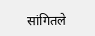सांगितले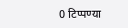0 टिप्पण्या